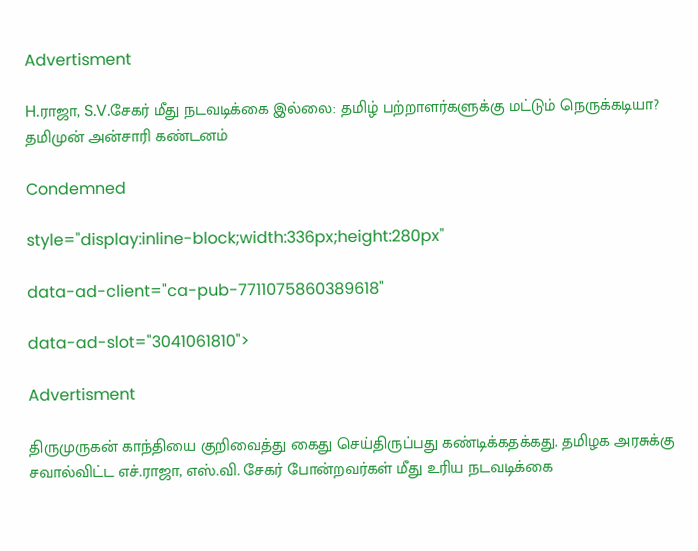Advertisment

H.ராஜா, S.V.சேகர் மீது நடவடிக்கை இல்லை: தமிழ் பற்றாளர்களுக்கு மட்டும் நெருக்கடியா? தமிமுன் அன்சாரி கண்டனம்

Condemned

style="display:inline-block;width:336px;height:280px"

data-ad-client="ca-pub-7711075860389618"

data-ad-slot="3041061810">

Advertisment

திருமுருகன் காந்தியை குறிவைத்து கைது செய்திருப்பது கண்டிக்கதக்கது. தமிழக அரசுக்கு சவால்விட்ட எச்.ராஜா, எஸ்.வி. சேகர் போன்றவர்கள் மீது உரிய நடவடிக்கை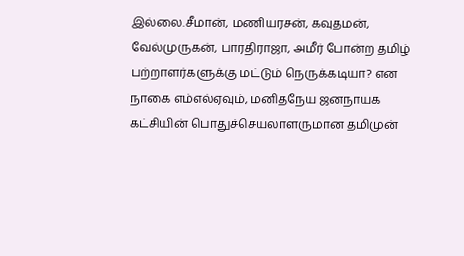இல்லை.சீமான், மணியரசன், கவுதமன், வேல்முருகன், பாரதிராஜா, அமீர் போன்ற தமிழ் பற்றாளர்களுக்கு மட்டும் நெருக்கடியா? என நாகை எம்எல்ஏவும், மனிதநேய ஜனநாயக கட்சியின் பொதுச்செயலாளருமான தமிமுன்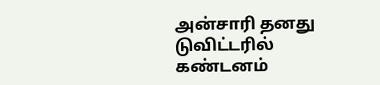அன்சாரி தனது டுவிட்டரில் கண்டனம்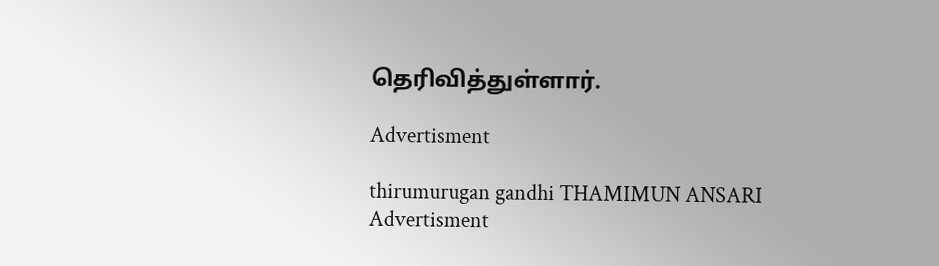தெரிவித்துள்ளார்.

Advertisment

thirumurugan gandhi THAMIMUN ANSARI
Advertisment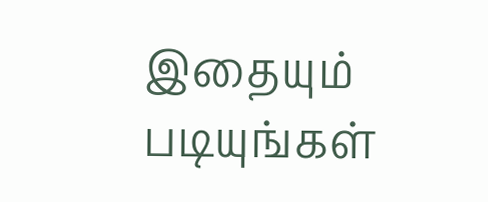இதையும் படியுங்கள்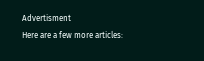Advertisment
Here are a few more articles: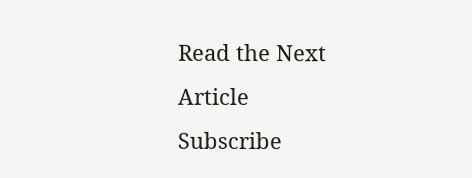Read the Next Article
Subscribe